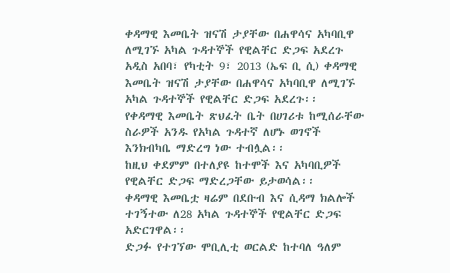ቀዳማዊ እመቤት ዝናሽ ታያቸው በሐዋሳና አካባቢዋ ለሚገኙ አካል ጉዳተኞች የዊልቸር ድጋፍ አደረጉ
አዲስ አበባ፣ የካቲት 9፣ 2013 (ኤፍ ቢ ሲ) ቀዳማዊ እመቤት ዝናሽ ታያቸው በሐዋሳና አካባቢዋ ለሚገኙ አካል ጉዳተኞች የዊልቸር ድጋፍ አደረጉ፡፡
የቀዳማዊ እመቤት ጽህፈት ቤት በሀገሪቱ ከሚሰራቸው ስራዎች አንዱ የአካል ጉዳተኛ ለሆኑ ወገኖች እንክብካቤ ማድረግ ነው ተብሏል፡፡
ከዚህ ቀደምም በተለያዩ ከተሞች እና አካባቢዎች የዊልቸር ድጋፍ ማድረጋቸው ይታወሳል፡፡
ቀዳማዊ እመቤቷ ዛሬም በደቡብ እና ሲዳማ ክልሎች ተገኝተው ለ28 አካል ጉዳተኞች የዊልቸር ድጋፍ አድርገዋል፡፡
ድጋፉ የተገኘው ሞቢሊቲ ወርልድ ከተባለ ዓለም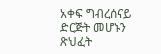አቀፍ ግብረሰናይ ድርጅት መሆኑን ጽህፈት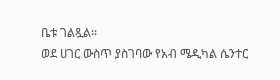ቤቱ ገልጿል፡፡
ወደ ሀገር ውስጥ ያስገባው የአብ ሜዲካል ሴንተር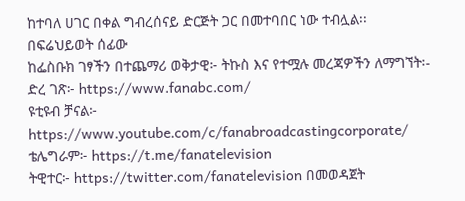ከተባለ ሀገር በቀል ግብረሰናይ ድርጅት ጋር በመተባበር ነው ተብሏል፡፡
በፍሬህይወት ሰፊው
ከፌስቡክ ገፃችን በተጨማሪ ወቅታዊ፦ ትኩስ እና የተሟሉ መረጃዎችን ለማግኘት፡-
ድረ ገጽ፦ https://www.fanabc.com/
ዩቲዩብ ቻናል፦ https://www.youtube.com/c/fanabroadcastingcorporate/
ቴሌግራም፦ https://t.me/fanatelevision
ትዊተር፦ https://twitter.com/fanatelevision በመወዳጀት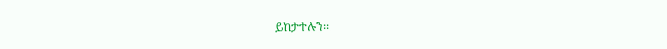ይከታተሉን፡፡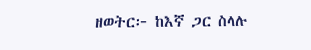ዘወትር፦ ከእኛ ጋር ስላሉ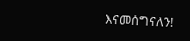እናመሰግናለን!